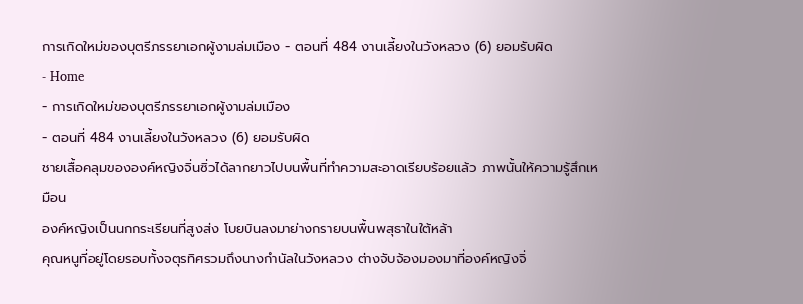การเกิดใหม่ของบุตรีภรรยาเอกผู้งามล่มเมือง - ตอนที่ 484 งานเลี้ยงในวังหลวง (6) ยอมรับผิด
- Home
- การเกิดใหม่ของบุตรีภรรยาเอกผู้งามล่มเมือง
- ตอนที่ 484 งานเลี้ยงในวังหลวง (6) ยอมรับผิด
ชายเสื้อคลุมขององค์หญิงจิ่นซิ่วได้ลากยาวไปบนพื้นที่ทำความสะอาดเรียบร้อยแล้ว ภาพนั้นให้ความรู้สึกเหมือน
องค์หญิงเป็นนกกระเรียนที่สูงส่ง โบยบินลงมาย่างกรายบนพื้นพสุธาในใต้หล้า
คุณหนูที่อยู่โดยรอบทั้งจตุรทิศรวมถึงนางกำนัลในวังหลวง ต่างจับจ้องมองมาที่องค์หญิงจิ่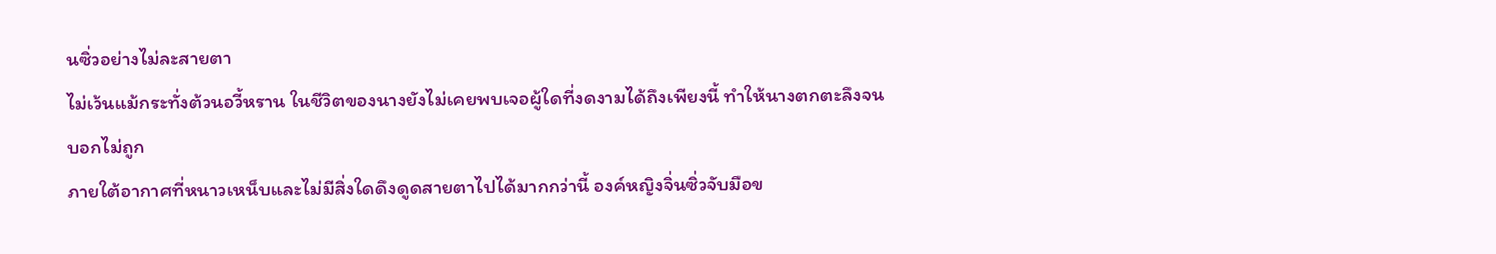นซิ่วอย่างไม่ละสายตา
ไม่เว้นแม้กระทั่งต้วนอวี้หราน ในชีวิตของนางยังไม่เคยพบเจอผู้ใดที่งดงามได้ถึงเพียงนี้ ทำให้นางตกตะลึงจน
บอกไม่ถูก
ภายใต้อากาศที่หนาวเหน็บและไม่มีสิ่งใดดึงดูดสายตาไปได้มากกว่านี้ องค์หญิงจิ่นซิ่วจับมือข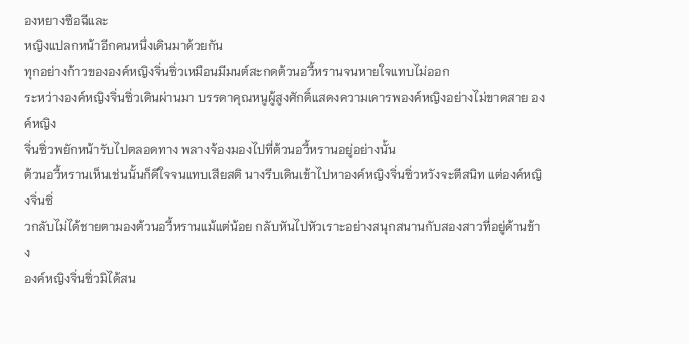องหยางซือฉีและ
หญิงแปลกหน้าอีกคนหนึ่งเดินมาด้วยกัน
ทุกอย่างก้าวขององค์หญิงจิ่นซิ่วเหมือนมีมนต์สะกดต้วนอวี้หรานจนหายใจแทบไม่ออก
ระหว่างองค์หญิงจิ่นซิ่วเดินผ่านมา บรรดาคุณหนูผู้สูงศักดิ์แสดงความเคารพองค์หญิงอย่างไม่ขาดสาย องค์หญิง
จิ่นซิ่วพยักหน้ารับไปตลอดทาง พลางจ้องมองไปที่ต้วนอวี้หรานอยู่อย่างนั้น
ต้วนอวี้หรานเห็นเช่นนั้นก็ดีใจจนแทบเสียสติ นางรีบเดินเข้าไปหาองค์หญิงจิ่นซิ่วหวังจะตีสนิท แต่องค์หญิงจิ่นซิ่
วกลับไม่ได้ชายตามองต้วนอวี้หรานแม้แต่น้อย กลับหันไปหัวเราะอย่างสนุกสนานกับสองสาวที่อยู่ด้านข้าง
องค์หญิงจิ่นซิ่วมิได้สน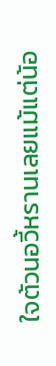ใจต้วนอวี้หรานเลยแม้แต่น้อ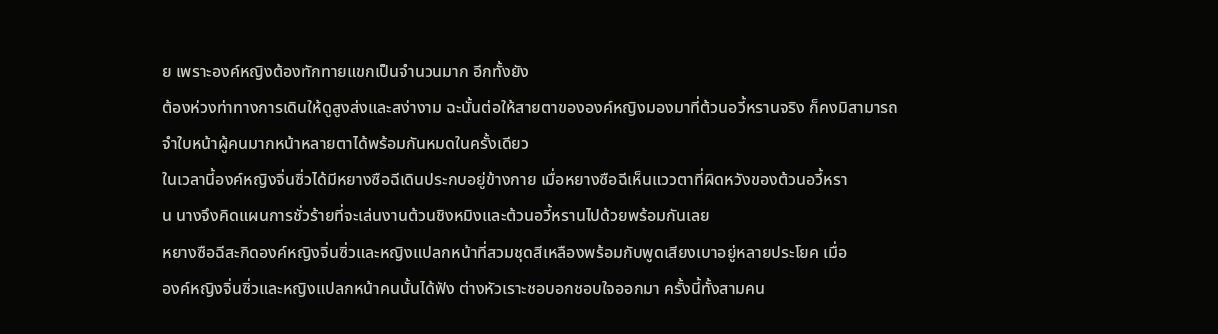ย เพราะองค์หญิงต้องทักทายแขกเป็นจำนวนมาก อีกทั้งยัง
ต้องห่วงท่าทางการเดินให้ดูสูงส่งและสง่างาม ฉะนั้นต่อให้สายตาขององค์หญิงมองมาที่ต้วนอวี้หรานจริง ก็คงมิสามารถ
จำใบหน้าผู้คนมากหน้าหลายตาได้พร้อมกันหมดในครั้งเดียว
ในเวลานี้องค์หญิงจิ่นซิ่วได้มีหยางซือฉีเดินประกบอยู่ข้างกาย เมื่อหยางซือฉีเห็นแววตาที่ผิดหวังของต้วนอวี้หรา
น นางจึงคิดแผนการชั่วร้ายที่จะเล่นงานต้วนชิงหมิงและต้วนอวี้หรานไปด้วยพร้อมกันเลย
หยางซือฉีสะกิดองค์หญิงจิ่นซิ่วและหญิงแปลกหน้าที่สวมชุดสีเหลืองพร้อมกับพูดเสียงเบาอยู่หลายประโยค เมื่อ
องค์หญิงจิ่นซิ่วและหญิงแปลกหน้าคนนั้นได้ฟัง ต่างหัวเราะชอบอกชอบใจออกมา ครั้งนี้ทั้งสามคน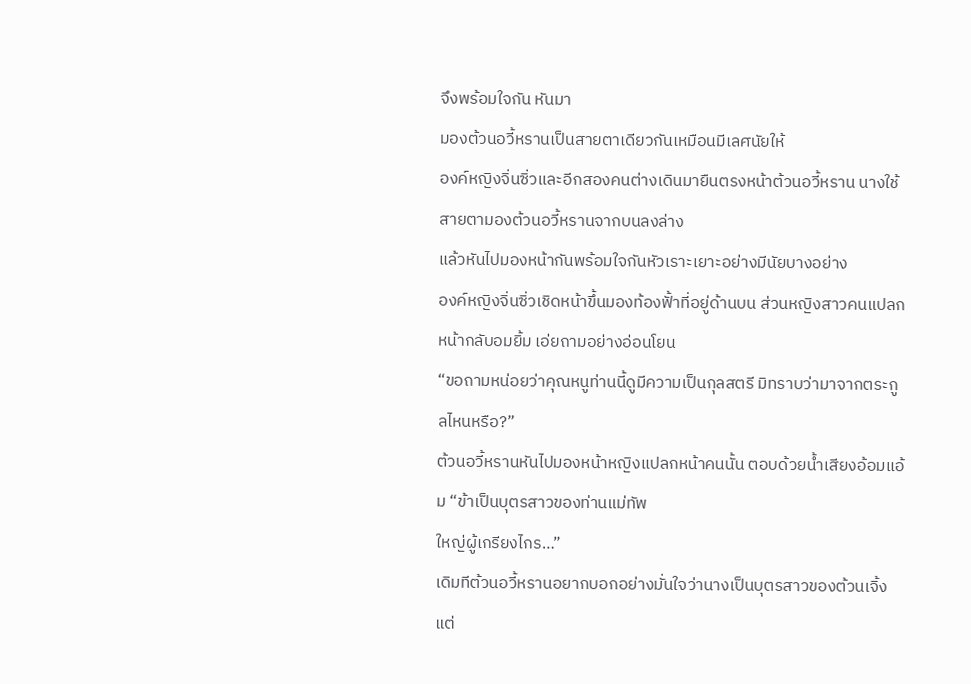จึงพร้อมใจกัน หันมา
มองต้วนอวี้หรานเป็นสายตาเดียวกันเหมือนมีเลศนัยให้
องค์หญิงจิ่นซิ่วและอีกสองคนต่างเดินมายืนตรงหน้าต้วนอวี้หราน นางใช้สายตามองต้วนอวี้หรานจากบนลงล่าง
แล้วหันไปมองหน้ากันพร้อมใจกันหัวเราะเยาะอย่างมีนัยบางอย่าง
องค์หญิงจิ่นซิ่วเชิดหน้าขึ้นมองท้องฟั้าที่อยู่ด้านบน ส่วนหญิงสาวคนแปลกหน้ากลับอมยิ้ม เอ่ยถามอย่างอ่อนโยน
“ขอถามหน่อยว่าคุณหนูท่านนี้ดูมีความเป็นกุลสตรี มิทราบว่ามาจากตระกูลไหนหรือ?”
ต้วนอวี้หรานหันไปมองหน้าหญิงแปลกหน้าคนนั้น ตอบด้วยนํ้าเสียงอ้อมแอ้ม “ข้าเป็นบุตรสาวของท่านแม่ทัพ
ใหญ่ผู้เกรียงไกร…”
เดิมทีต้วนอวี้หรานอยากบอกอย่างมั่นใจว่านางเป็นบุตรสาวของต้วนเจิ้ง แต่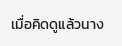เมื่อคิดดูแล้วนาง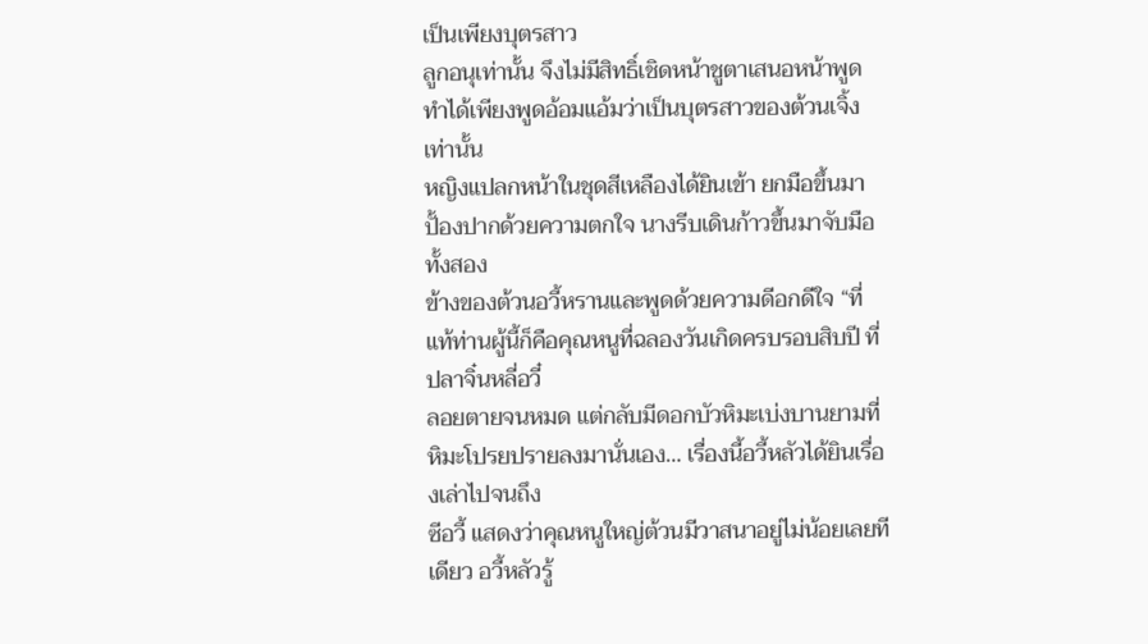เป็นเพียงบุตรสาว
ลูกอนุเท่านั้น จึงไม่มีสิทธิ์เชิดหน้าชูตาเสนอหน้าพูด ทำได้เพียงพูดอ้อมแอ้มว่าเป็นบุตรสาวของต้วนเจิ้งเท่านั้น
หญิงแปลกหน้าในชุดสีเหลืองได้ยินเข้า ยกมือขึ้นมาปั้องปากด้วยความตกใจ นางรีบเดินก้าวขึ้นมาจับมือทั้งสอง
ข้างของต้วนอวี้หรานและพูดด้วยความดีอกดีใจ “ที่แท้ท่านผู้นี้ก็คือคุณหนูที่ฉลองวันเกิดครบรอบสิบปี ที่ปลาจิ๋นหลี่อวี๋
ลอยตายจนหมด แต่กลับมีดอกบัวหิมะเบ่งบานยามที่หิมะโปรยปรายลงมานั่นเอง… เรื่องนี้อวี้หลัวได้ยินเรื่องเล่าไปจนถึง
ซีอวี้ แสดงว่าคุณหนูใหญ่ต้วนมีวาสนาอยู่ไม่น้อยเลยทีเดียว อวี้หลัวรู้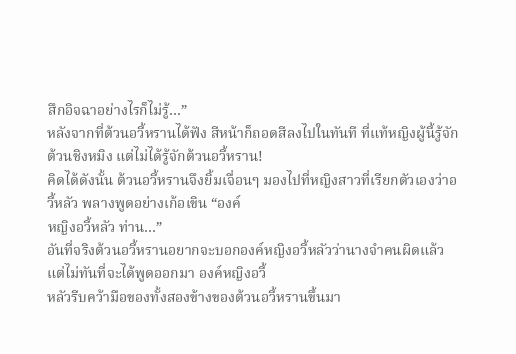สึกอิจฉาอย่างไรก็ไม่รู้…”
หลังจากที่ต้วนอวี้หรานได้ฟัง สีหน้าก็ถอดสีลงไปในทันที ที่แท้หญิงผู้นี้รู้จักต้วนชิงหมิง แต่ไม่ได้รู้จักต้วนอวี้หราน!
คิดได้ดังนั้น ต้วนอวี้หรานจึงยิ้มเจื่อนๆ มองไปที่หญิงสาวที่เรียกตัวเองว่าอวี้หลัว พลางพูดอย่างเก้อเขิน “องค์
หญิงอวี้หลัว ท่าน…”
อันที่จริงต้วนอวี้หรานอยากจะบอกองค์หญิงอวี้หลัวว่านางจำคนผิดแล้ว แต่ไม่ทันที่จะได้พูดออกมา องค์หญิงอวี้
หลัวรีบคว้ามือของทั้งสองข้างของต้วนอวี้หรานขึ้นมา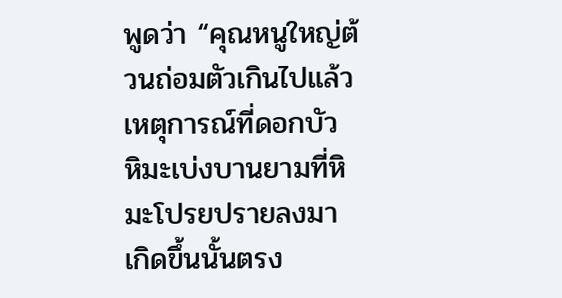พูดว่า “คุณหนูใหญ่ต้วนถ่อมตัวเกินไปแล้ว เหตุการณ์ที่ดอกบัว
หิมะเบ่งบานยามที่หิมะโปรยปรายลงมา เกิดขึ้นนั้นตรง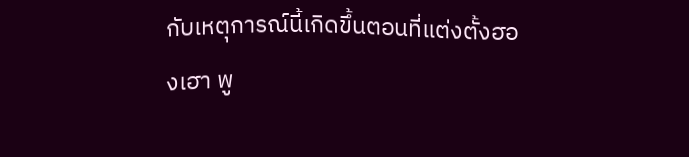กับเหตุการณ์นี้เกิดขึ้นตอนที่แต่งตั้งฮองเฮา พู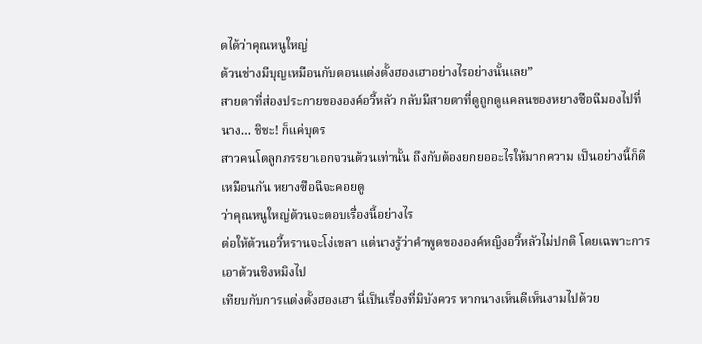ดได้ว่าคุณหนูใหญ่
ต้วนช่างมีบุญเหมือนกับตอนแต่งตั้งฮองเฮาอย่างไรอย่างนั้นเลย”
สายตาที่ส่องประกายขององค์อวี้หลัว กลับมีสายตาที่ดูถูกดูแคลนของหยางซือฉีมองไปที่นาง… ชิชะ! ก็แค่บุตร
สาวคนโตลูกภรรยาเอกจวนต้วนเท่านั้น ถึงกับต้องยกยออะไรให้มากความ เป็นอย่างนี้ก็ดีเหมือนกัน หยางซือฉีจะคอยดู
ว่าคุณหนูใหญ่ต้วนจะตอบเรื่องนี้อย่างไร
ต่อให้ต้วนอวี้หรานจะโง่เขลา แต่นางรู้ว่าคำพูดขององค์หญิงอวี้หลัวไม่ปกติ โดยเฉพาะการเอาต้วนชิงหมิงไป
เทียบกับการแต่งตั้งฮองเฮา นี่เป็นเรื่องที่มิบังควร หากนางเห็นดีเห็นงามไปด้วย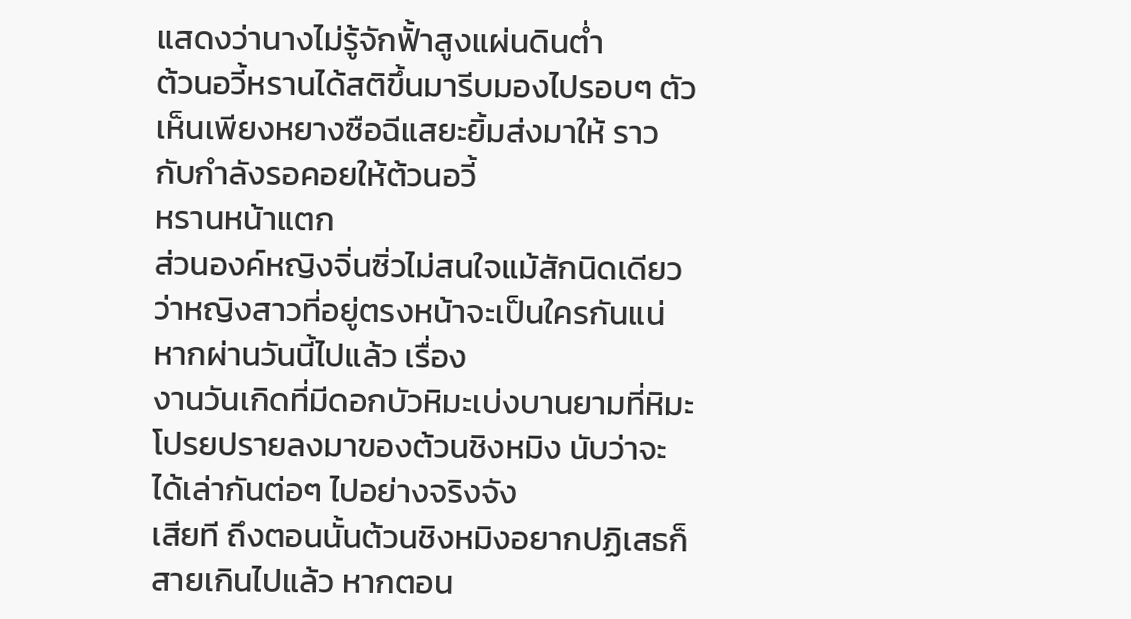แสดงว่านางไม่รู้จักฟั้าสูงแผ่นดินตํ่า
ต้วนอวี้หรานได้สติขึ้นมารีบมองไปรอบๆ ตัว เห็นเพียงหยางซือฉีแสยะยิ้มส่งมาให้ ราวกับกำลังรอคอยให้ต้วนอวี้
หรานหน้าแตก
ส่วนองค์หญิงจิ่นซิ่วไม่สนใจแม้สักนิดเดียว ว่าหญิงสาวที่อยู่ตรงหน้าจะเป็นใครกันแน่ หากผ่านวันนี้ไปแล้ว เรื่อง
งานวันเกิดที่มีดอกบัวหิมะเบ่งบานยามที่หิมะโปรยปรายลงมาของต้วนชิงหมิง นับว่าจะได้เล่ากันต่อๆ ไปอย่างจริงจัง
เสียที ถึงตอนนั้นต้วนชิงหมิงอยากปฏิเสธก็สายเกินไปแล้ว หากตอน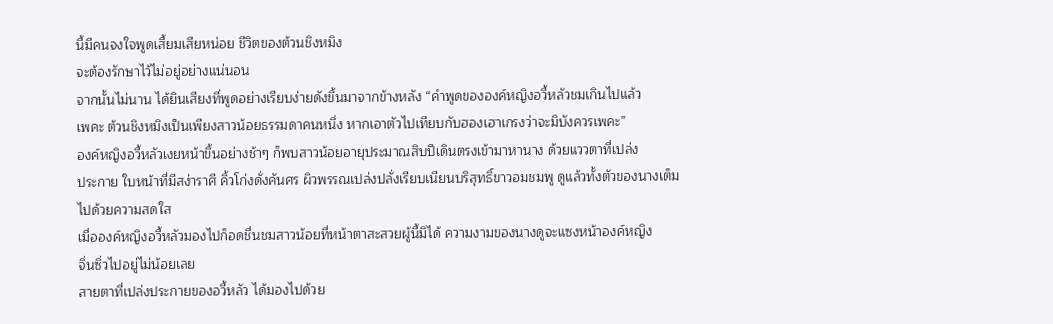นี้มีคนจงใจพูดเสี้ยมเสียหน่อย ชีวิตของต้วนชิงหมิง
จะต้องรักษาไว้ไม่อยู่อย่างแน่นอน
จากนั้นไม่นาน ได้ยินเสียงที่พูดอย่างเรียบง่ายดังขึ้นมาจากข้างหลัง “คำพูดขององค์หญิงอวี้หลัวชมเกินไปแล้ว
เพคะ ต้วนชิงหมิงเป็นเพียงสาวน้อยธรรมดาคนหนึ่ง หากเอาตัวไปเทียบกับฮองเฮาเกรงว่าจะมิบังควรเพคะ”
องค์หญิงอวี้หลัวเงยหน้าขึ้นอย่างช้าๆ ก็พบสาวน้อยอายุประมาณสิบปีเดินตรงเข้ามาหานาง ด้วยแววตาที่เปล่ง
ประกาย ใบหน้าที่มีสง่าราศี คิ้วโก่งดั่งคันศร ผิวพรรณเปล่งปลั่งเรียบเนียนบริสุทธิ์ขาวอมชมพู ดูแล้วทั้งตัวของนางเต็ม
ไปด้วยความสดใส
เมื่อองค์หญิงอวี้หลัวมองไปก็อดชื่นชมสาวน้อยที่หน้าตาสะสวยผู้นี้มิได้ ความงามของนางดูจะแซงหน้าองค์หญิง
จิ่นซิ่วไปอยู่ไม่น้อยเลย
สายตาที่เปล่งประกายของอวี้หลัว ได้มองไปด้วย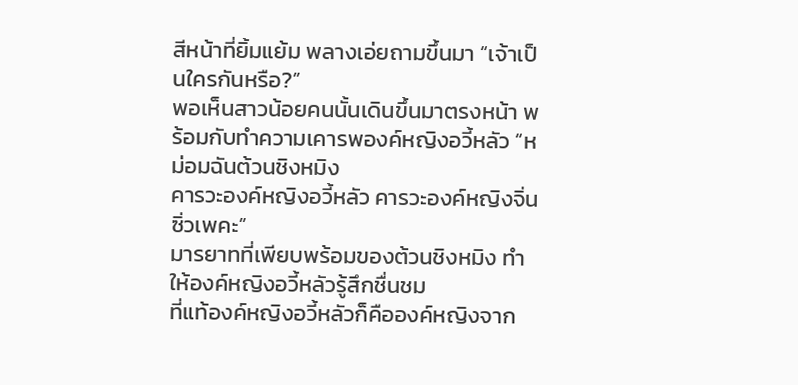สีหน้าที่ยิ้มแย้ม พลางเอ่ยถามขึ้นมา “เจ้าเป็นใครกันหรือ?”
พอเห็นสาวน้อยคนนั้นเดินขึ้นมาตรงหน้า พร้อมกับทำความเคารพองค์หญิงอวี้หลัว “หม่อมฉันต้วนชิงหมิง
คารวะองค์หญิงอวี้หลัว คารวะองค์หญิงจิ่นซิ่วเพคะ”
มารยาทที่เพียบพร้อมของต้วนชิงหมิง ทำให้องค์หญิงอวี้หลัวรู้สึกชื่นชม
ที่แท้องค์หญิงอวี้หลัวก็คือองค์หญิงจาก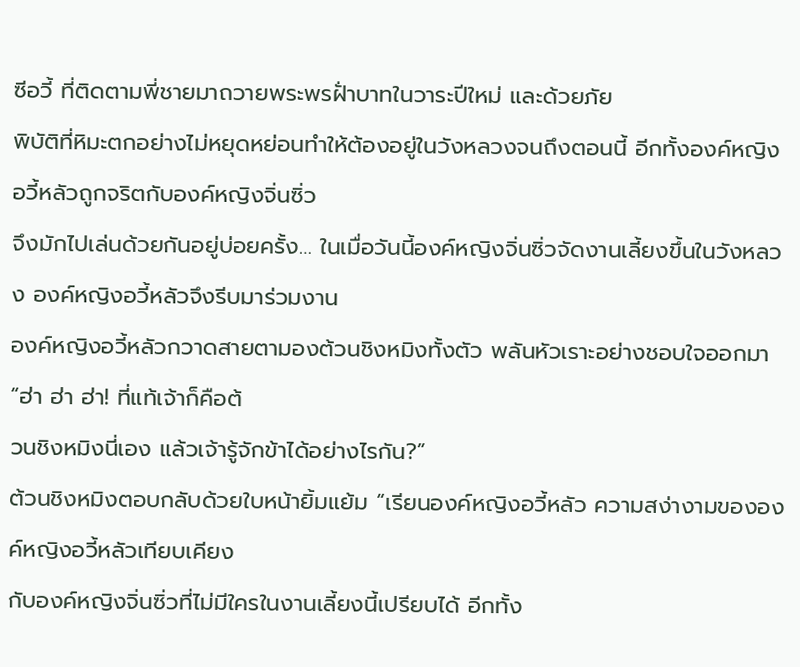ซีอวี้ ที่ติดตามพี่ชายมาถวายพระพรฝั่าบาทในวาระปีใหม่ และด้วยภัย
พิบัติที่หิมะตกอย่างไม่หยุดหย่อนทำให้ต้องอยู่ในวังหลวงจนถึงตอนนี้ อีกทั้งองค์หญิงอวี้หลัวถูกจริตกับองค์หญิงจิ่นซิ่ว
จึงมักไปเล่นด้วยกันอยู่บ่อยครั้ง… ในเมื่อวันนี้องค์หญิงจิ่นซิ่วจัดงานเลี้ยงขึ้นในวังหลวง องค์หญิงอวี้หลัวจึงรีบมาร่วมงาน
องค์หญิงอวี้หลัวกวาดสายตามองต้วนชิงหมิงทั้งตัว พลันหัวเราะอย่างชอบใจออกมา “ฮ่า ฮ่า ฮ่า! ที่แท้เจ้าก็คือต้
วนชิงหมิงนี่เอง แล้วเจ้ารู้จักข้าได้อย่างไรกัน?”
ต้วนชิงหมิงตอบกลับด้วยใบหน้ายิ้มแย้ม “เรียนองค์หญิงอวี้หลัว ความสง่างามขององค์หญิงอวี้หลัวเทียบเคียง
กับองค์หญิงจิ่นซิ่วที่ไม่มีใครในงานเลี้ยงนี้เปรียบได้ อีกทั้ง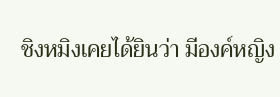ชิงหมิงเคยได้ยินว่า มีองค์หญิง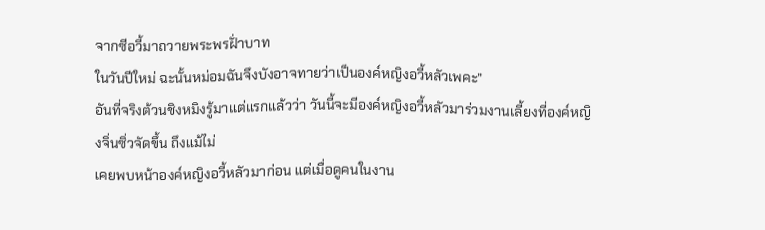จากซีอวี้มาถวายพระพรฝั่าบาท
ในวันปีใหม่ ฉะนั้นหม่อมฉันจึงบังอาจทายว่าเป็นองค์หญิงอวี้หลัวเพคะ”
อันที่จริงต้วนชิงหมิงรู้มาแต่แรกแล้วว่า วันนี้จะมีองค์หญิงอวี้หลัวมาร่วมงานเลี้ยงที่องค์หญิงจิ่นซิ่วจัดขึ้น ถึงแม้ไม่
เคยพบหน้าองค์หญิงอวี้หลัวมาก่อน แต่เมื่อดูคนในงาน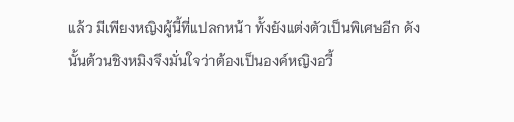แล้ว มีเพียงหญิงผู้นี้ที่แปลกหน้า ทั้งยังแต่งตัวเป็นพิเศษอีก ดัง
นั้นต้วนชิงหมิงจึงมั่นใจว่าต้องเป็นองค์หญิงอวี้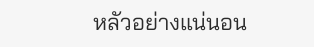หลัวอย่างแน่นอน